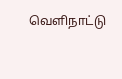வெளிநாட்டு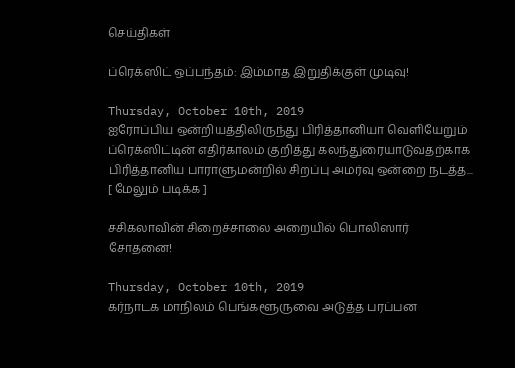செய்திகள்

ப்ரெக்ஸிட் ஒப்பந்தம்: இம்மாத இறுதிக்குள் முடிவு!

Thursday, October 10th, 2019
ஐரோப்பிய ஒன்றியத்திலிருந்து பிரித்தானியா வெளியேறும் ப்ரெக்ஸிட்டின் எதிர்காலம் குறித்து கலந்துரையாடுவதற்காக பிரித்தானிய பாராளுமன்றில் சிறப்பு அமர்வு ஒன்றை நடத்த... [ மேலும் படிக்க ]

சசிகலாவின் சிறைச்சாலை அறையில் பொலிஸார் சோதனை!

Thursday, October 10th, 2019
கர்நாடக மாநிலம் பெங்களூருவை அடுத்த பரப்பன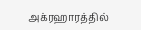அக்ரஹாரத்தில்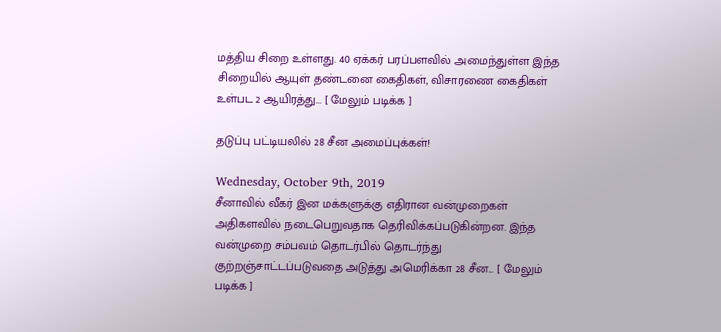மத்திய சிறை உள்ளது. 40 ஏக்கர் பரப்பளவில் அமைந்துள்ள இந்த சிறையில் ஆயுள் தண்டனை கைதிகள், விசாரணை கைதிகள் உள்பட 2 ஆயிரத்து... [ மேலும் படிக்க ]

தடுப்பு பட்டியலில் 28 சீன அமைப்புக்கள்!

Wednesday, October 9th, 2019
சீனாவில் வீகர் இன மக்களுக்கு எதிரான வன்முறைகள் அதிகளவில் நடைபெறுவதாக தெரிவிக்கப்படுகின்றன. இந்த வன்முறை சம்பவம் தொடர்பில் தொடர்ந்து குற்றஞ்சாட்டப்படுவதை அடுத்து அமெரிக்கா 28 சீன... [ மேலும் படிக்க ]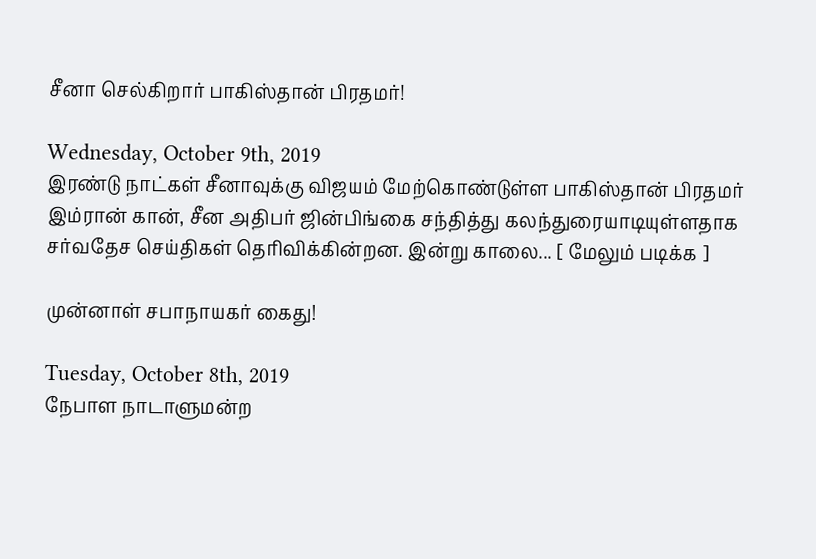சீனா செல்கிறார் பாகிஸ்தான் பிரதமர்!

Wednesday, October 9th, 2019
இரண்டு நாட்கள் சீனாவுக்கு விஜயம் மேற்கொண்டுள்ள பாகிஸ்தான் பிரதமர் இம்ரான் கான், சீன அதிபர் ஜின்பிங்கை சந்தித்து கலந்துரையாடியுள்ளதாக சர்வதேச செய்திகள் தெரிவிக்கின்றன. இன்று காலை... [ மேலும் படிக்க ]

முன்னாள் சபாநாயகர் கைது!

Tuesday, October 8th, 2019
நேபாள நாடாளுமன்ற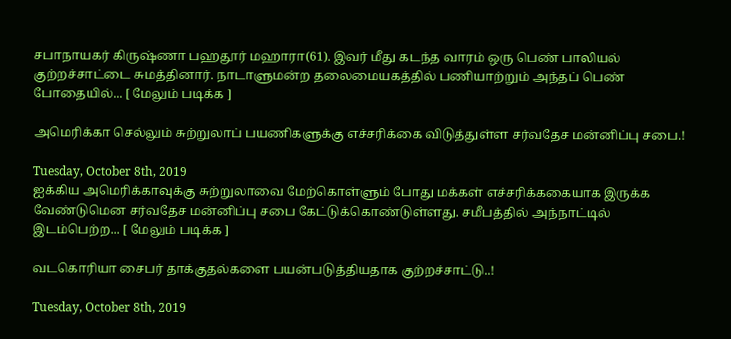சபாநாயகர் கிருஷ்ணா பஹதூர் மஹாரா(61). இவர் மீது கடந்த வாரம் ஒரு பெண் பாலியல் குற்றச்சாட்டை சுமத்தினார். நாடாளுமன்ற தலைமையகத்தில் பணியாற்றும் அந்தப் பெண் போதையில்... [ மேலும் படிக்க ]

அமெரிக்கா செல்லும் சுற்றுலாப் பயணிகளுக்கு எச்சரிக்கை விடுத்துள்ள சர்வதேச மன்னிப்பு சபை.!

Tuesday, October 8th, 2019
ஐக்கிய அமெரிக்காவுக்கு சுற்றுலாவை மேற்கொள்ளும் போது மக்கள் எச்சரிக்ககையாக இருக்க வேண்டுமென சர்வதேச மன்னிப்பு சபை கேட்டுக்கொண்டுள்ளது. சமீபத்தில் அந்நாட்டில் இடம்பெற்ற... [ மேலும் படிக்க ]

வடகொரியா சைபர் தாக்குதல்களை பயன்படுத்தியதாக குற்றச்சாட்டு..!

Tuesday, October 8th, 2019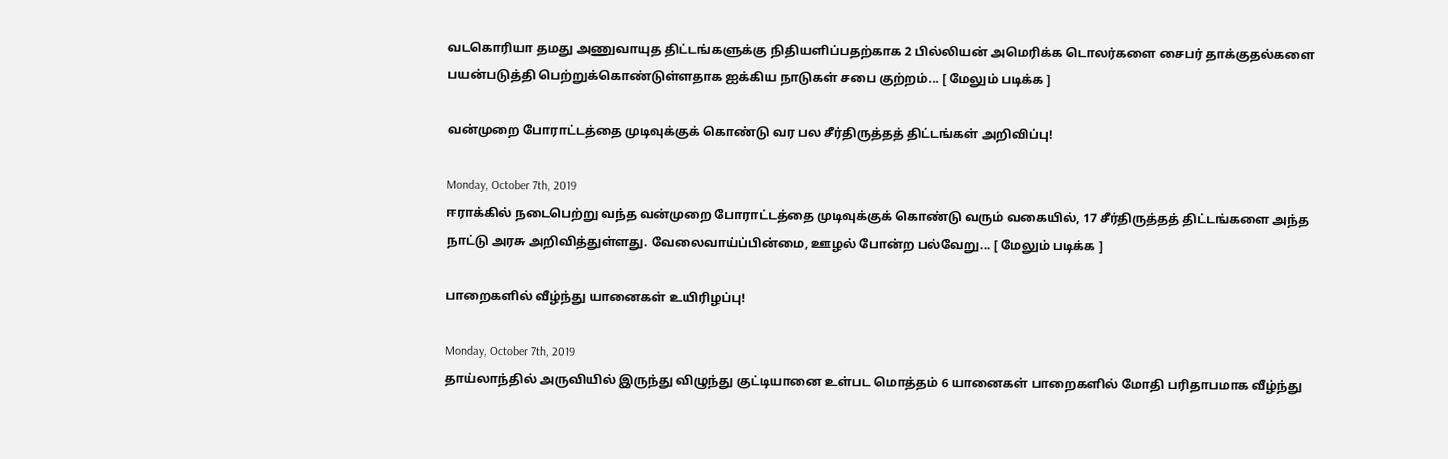வடகொரியா தமது அணுவாயுத திட்டங்களுக்கு நிதியளிப்பதற்காக 2 பில்லியன் அமெரிக்க டொலர்களை சைபர் தாக்குதல்களை பயன்படுத்தி பெற்றுக்கொண்டுள்ளதாக ஐக்கிய நாடுகள் சபை குற்றம்... [ மேலும் படிக்க ]

வன்முறை போராட்டத்தை முடிவுக்குக் கொண்டு வர பல சீர்திருத்தத் திட்டங்கள் அறிவிப்பு!

Monday, October 7th, 2019
ஈராக்கில் நடைபெற்று வந்த வன்முறை போராட்டத்தை முடிவுக்குக் கொண்டு வரும் வகையில், 17 சீர்திருத்தத் திட்டங்களை அந்த நாட்டு அரசு அறிவித்துள்ளது. வேலைவாய்ப்பின்மை, ஊழல் போன்ற பல்வேறு... [ மேலும் படிக்க ]

பாறைகளில் வீழ்ந்து யானைகள் உயிரிழப்பு!

Monday, October 7th, 2019
தாய்லாந்தில் அருவியில் இருந்து விழுந்து குட்டியானை உள்பட மொத்தம் 6 யானைகள் பாறைகளில் மோதி பரிதாபமாக வீழ்ந்து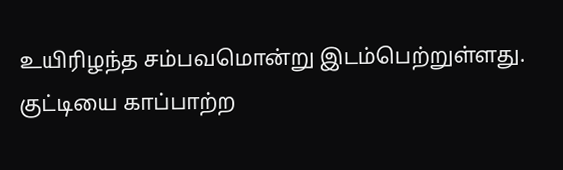உயிரிழந்த சம்பவமொன்று இடம்பெற்றுள்ளது. குட்டியை காப்பாற்ற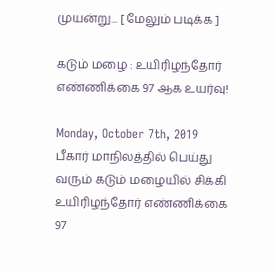முயன்று... [ மேலும் படிக்க ]

கடும் மழை : உயிரிழந்தோர் எண்ணிக்கை 97 ஆக உயர்வு!

Monday, October 7th, 2019
பீகார் மாநிலத்தில் பெய்து வரும் கடும் மழையில் சிக்கி உயிரிழந்தோர் எண்ணிக்கை 97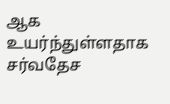ஆக உயர்ந்துள்ளதாக சர்வதேச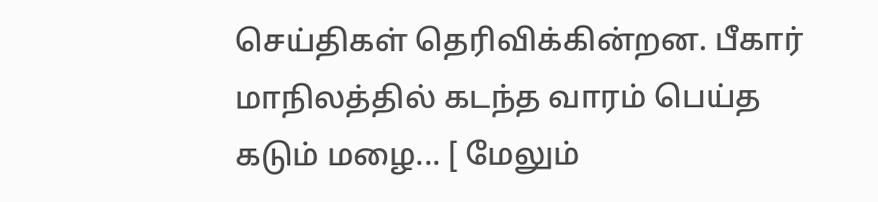செய்திகள் தெரிவிக்கின்றன. பீகார் மாநிலத்தில் கடந்த வாரம் பெய்த கடும் மழை... [ மேலும்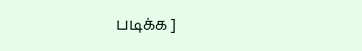படிக்க ]